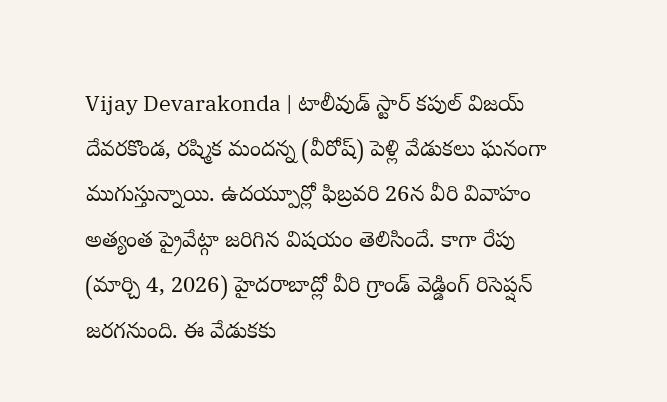Vijay Devarakonda | టాలీవుడ్ స్టార్ కపుల్ విజయ్ దేవరకొండ, రష్మిక మందన్న (వీరోష్) పెళ్లి వేడుకలు ఘనంగా ముగుస్తున్నాయి. ఉదయ్పూర్లో ఫిబ్రవరి 26న వీరి వివాహం అత్యంత ప్రైవేట్గా జరిగిన విషయం తెలిసిందే. కాగా రేపు (మార్చి 4, 2026) హైదరాబాద్లో వీరి గ్రాండ్ వెడ్డింగ్ రిసెప్షన్ జరగనుంది. ఈ వేడుకకు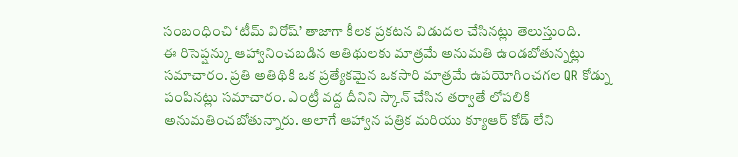సంబంధించి ‘టీమ్ విరోష్’ తాజాగా కీలక ప్రకటన విడుదల చేసినట్లు తెలుస్తుంది.
ఈ రిసెప్షన్కు ఆహ్వానించబడిన అతిథులకు మాత్రమే అనుమతి ఉండబోతున్నట్లు సమాచారం. ప్రతి అతిథికి ఒక ప్రత్యేకమైన ఒకసారి మాత్రమే ఉపయోగించగల QR కోడ్ను పంపినట్లు సమాచారం. ఎంట్రీ వద్ద దీనిని స్కాన్ చేసిన తర్వాతే లోపలికి అనుమతించబోతున్నారు. అలాగే ఆహ్వాన పత్రిక మరియు క్యూఆర్ కోడ్ లేని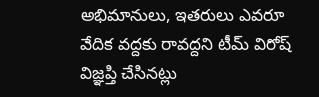అభిమానులు, ఇతరులు ఎవరూ వేదిక వద్దకు రావద్దని టీమ్ విరోష్ విజ్ఞప్తి చేసినట్లు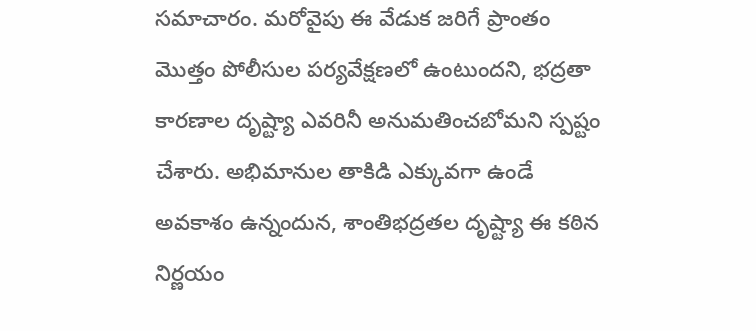సమాచారం. మరోవైపు ఈ వేడుక జరిగే ప్రాంతం మొత్తం పోలీసుల పర్యవేక్షణలో ఉంటుందని, భద్రతా కారణాల దృష్ట్యా ఎవరినీ అనుమతించబోమని స్పష్టం చేశారు. అభిమానుల తాకిడి ఎక్కువగా ఉండే అవకాశం ఉన్నందున, శాంతిభద్రతల దృష్ట్యా ఈ కఠిన నిర్ణయం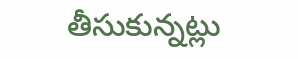తీసుకున్నట్లు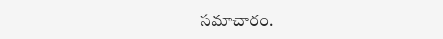సమాచారం.